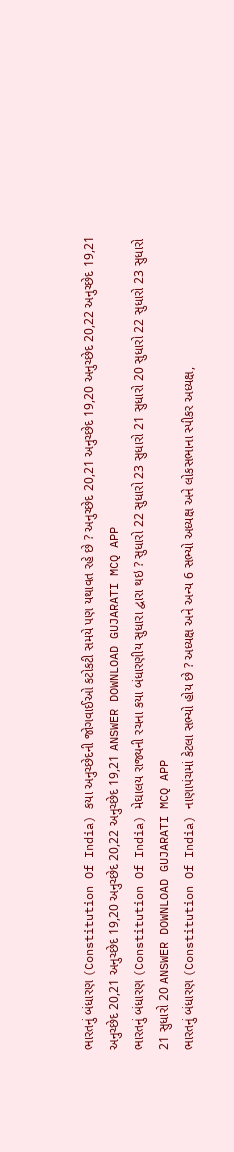ભારતનું બંધારણ (Constitution Of India) કયા અનુચ્છેદની જોગવાઈઓ કટોકટી સમયે પણ યથાવત રહે છે ? અનુચ્છેદ 20,21 અનુચ્છેદ 19,20 અનુચ્છેદ 20,22 અનુચ્છેદ 19,21 અનુચ્છેદ 20,21 અનુચ્છેદ 19,20 અનુચ્છેદ 20,22 અનુચ્છેદ 19,21 ANSWER DOWNLOAD GUJARATI MCQ APP
ભારતનું બંધારણ (Constitution Of India) મેઘાલય રાજ્યની રચના કયા બંધારણીય સુધારા દ્વારા થઇ ? સુધારો 22 સુધારો 23 સુધારો 21 સુધારો 20 સુધારો 22 સુધારો 23 સુધારો 21 સુધારો 20 ANSWER DOWNLOAD GUJARATI MCQ APP
ભારતનું બંધારણ (Constitution Of India) નાણાપંચમાં કેટલા સભ્યો હોય છે ? અધ્યક્ષ અને અન્ય 6 સભ્યો અધ્યક્ષ અને લોકસભાના સ્પીકર અધ્યક્ષ,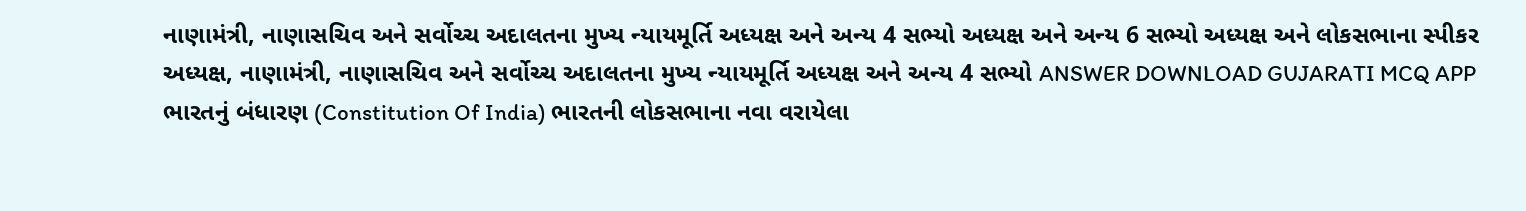નાણામંત્રી, નાણાસચિવ અને સર્વોચ્ચ અદાલતના મુખ્ય ન્યાયમૂર્તિ અધ્યક્ષ અને અન્ય 4 સભ્યો અધ્યક્ષ અને અન્ય 6 સભ્યો અધ્યક્ષ અને લોકસભાના સ્પીકર અધ્યક્ષ, નાણામંત્રી, નાણાસચિવ અને સર્વોચ્ચ અદાલતના મુખ્ય ન્યાયમૂર્તિ અધ્યક્ષ અને અન્ય 4 સભ્યો ANSWER DOWNLOAD GUJARATI MCQ APP
ભારતનું બંધારણ (Constitution Of India) ભારતની લોકસભાના નવા વરાયેલા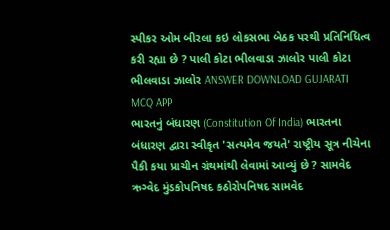સ્પીકર ઓમ બીરલા કઇ લોકસભા બેઠક પરથી પ્રતિનિધિત્વ કરી રહ્યા છે ? પાલી કોટા ભીલવાડા ઝાલોર પાલી કોટા ભીલવાડા ઝાલોર ANSWER DOWNLOAD GUJARATI MCQ APP
ભારતનું બંધારણ (Constitution Of India) ભારતના બંધારણ દ્વારા સ્વીકૃત 'સત્યમેવ જયતે' રાષ્ટ્રીય સૂત્ર નીચેના પૈકી કયા પ્રાચીન ગ્રંથમાંથી લેવામાં આવ્યું છે ? સામવેદ ઋગ્વેદ મુંડકોપનિષદ કઠોરોપનિષદ સામવેદ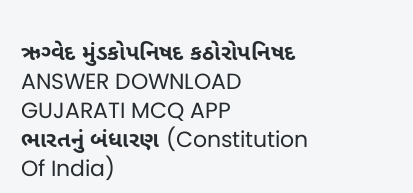ઋગ્વેદ મુંડકોપનિષદ કઠોરોપનિષદ ANSWER DOWNLOAD GUJARATI MCQ APP
ભારતનું બંધારણ (Constitution Of India)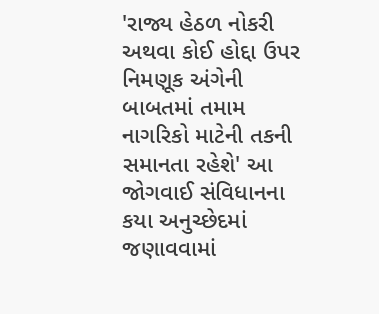'રાજ્ય હેઠળ નોકરી અથવા કોઈ હોદ્દા ઉપર નિમણૂક અંગેની બાબતમાં તમામ નાગરિકો માટેની તકની સમાનતા રહેશે' આ જોગવાઈ સંવિધાનના કયા અનુચ્છેદમાં જણાવવામાં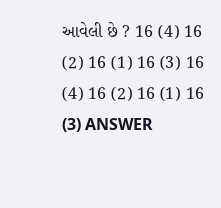આવેલી છે ? 16 (4) 16 (2) 16 (1) 16 (3) 16 (4) 16 (2) 16 (1) 16 (3) ANSWER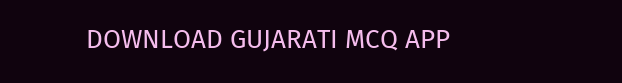DOWNLOAD GUJARATI MCQ APP